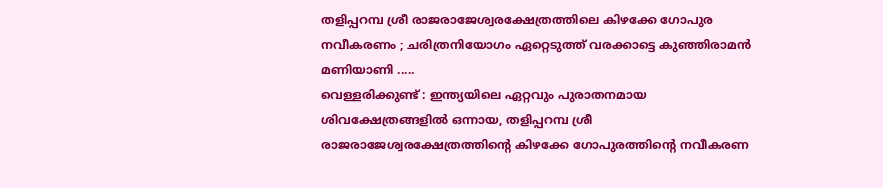തളിപ്പറമ്പ ശ്രീ രാജരാജേശ്വരക്ഷേത്രത്തിലെ കിഴക്കേ ഗോപുര നവീകരണം ; ചരിത്രനിയോഗം ഏറ്റെടുത്ത് വരക്കാട്ടെ കുഞ്ഞിരാമൻ മണിയാണി .....
വെള്ളരിക്കുണ്ട് : ഇന്ത്യയിലെ ഏറ്റവും പുരാതനമായ ശിവക്ഷേത്രങ്ങളിൽ ഒന്നായ, തളിപ്പറമ്പ ശ്രീ രാജരാജേശ്വരക്ഷേത്രത്തിൻ്റെ കിഴക്കേ ഗോപുരത്തിൻ്റെ നവീകരണ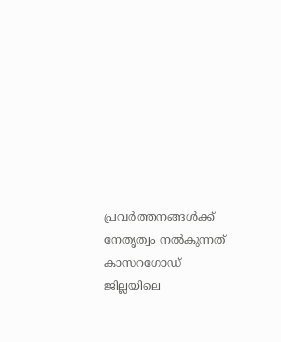പ്രവർത്തനങ്ങൾക്ക് നേതൃത്വം നൽകുന്നത് കാസറഗോഡ് ജില്ലയിലെ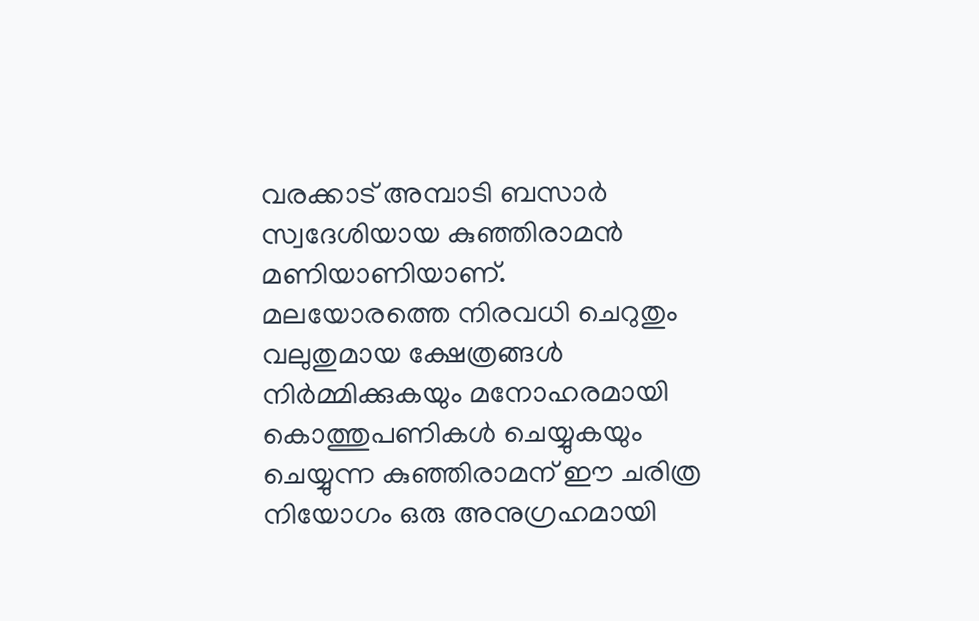വരക്കാട് അമ്പാടി ബസാർ സ്വദേശിയായ കുഞ്ഞിരാമൻ മണിയാണിയാണ്.
മലയോരത്തെ നിരവധി ചെറുതും വലുതുമായ ക്ഷേത്രങ്ങൾ നിർമ്മിക്കുകയും മനോഹരമായി കൊത്തുപണികൾ ചെയ്യുകയും ചെയ്യുന്ന കുഞ്ഞിരാമന് ഈ ചരിത്ര നിയോഗം ഒരു അനുഗ്രഹമായി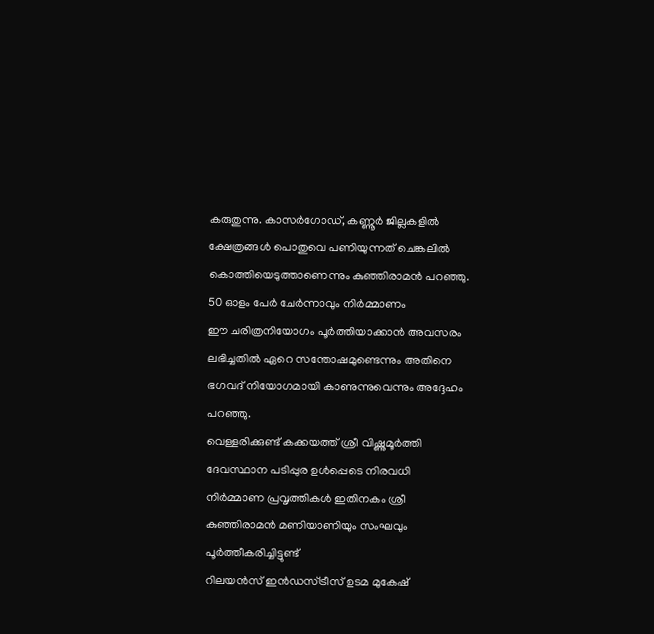കരുതുന്നു. കാസർഗോഡ്, കണ്ണൂർ ജില്ലകളിൽ ക്ഷേത്രങ്ങൾ പൊതുവെ പണിയുന്നത് ചെങ്കലിൽ കൊത്തിയെടുത്താണെന്നും കുഞ്ഞിരാമൻ പറഞ്ഞു. 50 ഓളം പേർ ചേർന്നാവും നിർമ്മാണം
ഈ ചരിത്രനിയോഗം പൂർത്തിയാക്കാൻ അവസരം ലഭിച്ചതിൽ ഏറെ സന്തോഷമുണ്ടെന്നും അതിനെ ഭഗവദ് നിയോഗമായി കാണുന്നുവെന്നും അദ്ദേഹം പറഞ്ഞു.
വെള്ളരിക്കുണ്ട് കക്കയത്ത് ശ്രീ വിഷ്ണുമൂർത്തി ദേവസ്ഥാന പടിപ്പുര ഉൾപ്പെടെ നിരവധി നിർമ്മാണ പ്രവൃത്തികൾ ഇതിനകം ശ്രീ കുഞ്ഞിരാമൻ മണിയാണിയും സംഘവും പൂർത്തീകരിച്ചിട്ടുണ്ട്
റിലയൻസ് ഇൻഡസ്ട്രീസ് ഉടമ മുകേഷ്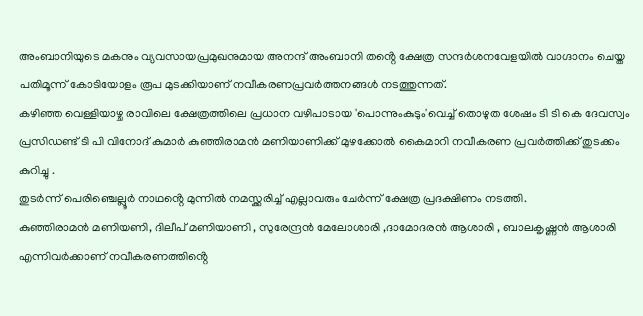അംബാനിയുടെ മകനും വ്യവസായപ്രമുഖനുമായ അനന്ദ് അംബാനി തൻ്റെ ക്ഷേത്ര സന്ദർശനവേളയിൽ വാഗ്ദാനം ചെയ്ത പതിമൂന്ന് കോടിയോളം രൂപ മുടക്കിയാണ് നവീകരണപ്രവർത്തനങ്ങൾ നടത്തുന്നത്.
കഴിഞ്ഞ വെള്ളിയാഴ്ച രാവിലെ ക്ഷേത്രത്തിലെ പ്രധാന വഴിപാടായ 'പൊന്നുംകുടും'വെച്ച് തൊഴുത ശേഷം ടി ടി കെ ദേവസ്വം പ്രസിഡണ്ട് ടി പി വിനോദ് കുമാർ കുഞ്ഞിരാമൻ മണിയാണിക്ക് മുഴക്കോൽ കൈമാറി നവീകരണ പ്രവർത്തിക്ക് തുടക്കം കുറിച്ചു .
തുടർന്ന് പെരിഞ്ചെല്ലൂർ നാഥൻ്റെ മുന്നിൽ നമസ്ക്കരിച്ച് എല്ലാവരും ചേർന്ന് ക്ഷേത്ര പ്രദക്ഷിണം നടത്തി.
കുഞ്ഞിരാമൻ മണിയണി, ദിലീപ് മണിയാണി , സുരേന്ദ്രൻ മേലോശാരി ,ദാമോദരൻ ആശാരി , ബാലകൃഷ്ണൻ ആശാരി എന്നിവർക്കാണ് നവീകരണത്തിൻ്റെ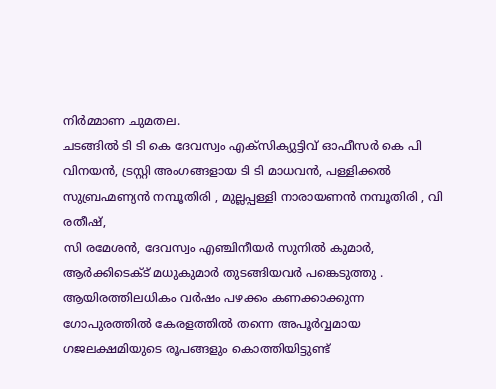നിർമ്മാണ ചുമതല.
ചടങ്ങിൽ ടി ടി കെ ദേവസ്വം എക്സിക്യുട്ടിവ് ഓഫീസർ കെ പി വിനയൻ, ട്രസ്റ്റി അംഗങ്ങളായ ടി ടി മാധവൻ, പള്ളിക്കൽ സുബ്രഹ്മണ്യൻ നമ്പൂതിരി , മുല്ലപ്പള്ളി നാരായണൻ നമ്പൂതിരി , വി രതീഷ്,
സി രമേശൻ, ദേവസ്വം എഞ്ചിനീയർ സുനിൽ കുമാർ, ആർക്കിടെക്ട് മധുകുമാർ തുടങ്ങിയവർ പങ്കെടുത്തു .
ആയിരത്തിലധികം വർഷം പഴക്കം കണക്കാക്കുന്ന ഗോപുരത്തിൽ കേരളത്തിൽ തന്നെ അപൂർവ്വമായ ഗജലക്ഷമിയുടെ രൂപങ്ങളും കൊത്തിയിട്ടുണ്ട്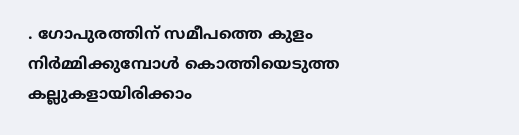. ഗോപുരത്തിന് സമീപത്തെ കുളം നിർമ്മിക്കുമ്പോൾ കൊത്തിയെടുത്ത കല്ലുകളായിരിക്കാം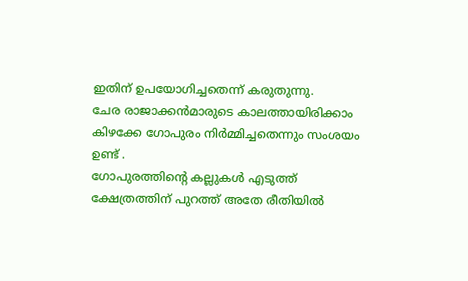ഇതിന് ഉപയോഗിച്ചതെന്ന് കരുതുന്നു.
ചേര രാജാക്കൻമാരുടെ കാലത്തായിരിക്കാം കിഴക്കേ ഗോപുരം നിർമ്മിച്ചതെന്നും സംശയം ഉണ്ട് .
ഗോപുരത്തിൻ്റെ കല്ലുകൾ എടുത്ത് ക്ഷേത്രത്തിന് പുറത്ത് അതേ രീതിയിൽ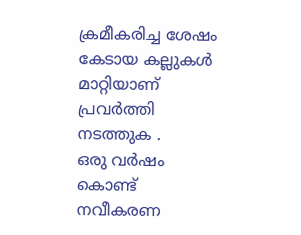ക്രമീകരിച്ച ശേഷം കേടായ കല്ലുകൾ മാറ്റിയാണ് പ്രവർത്തി നടത്തുക .
ഒരു വർഷം കൊണ്ട് നവീകരണ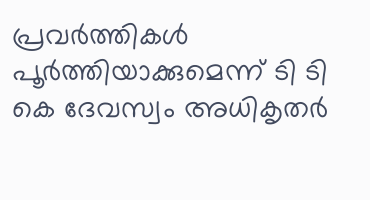പ്രവർത്തികൾ പൂർത്തിയാക്കുമെന്ന് ടി ടി കെ ദേവസ്വം അധികൃതർ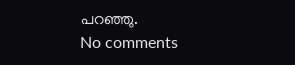പറഞ്ഞു.
No comments